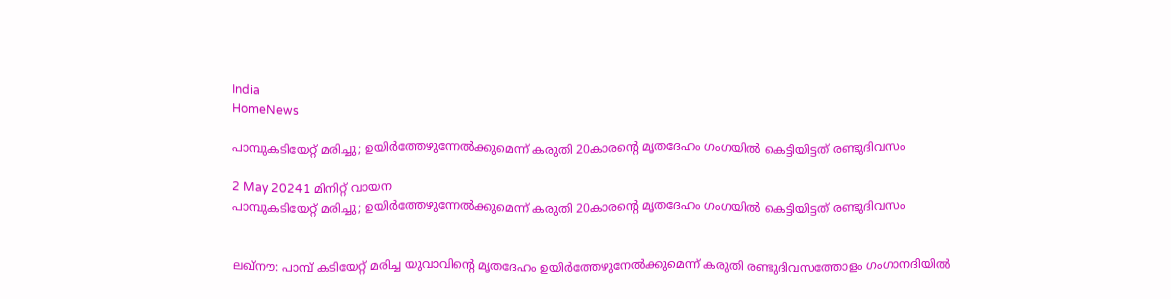India
HomeNews

പാമ്പുകടിയേറ്റ് മരിച്ചു; ഉയിര്‍ത്തേഴുന്നേല്‍ക്കുമെന്ന് കരുതി 20കാരന്റെ മൃതദേഹം ഗംഗയില്‍ കെട്ടിയിട്ടത് രണ്ടുദിവസം

2 May 20241 മിനിറ്റ് വായന
പാമ്പുകടിയേറ്റ് മരിച്ചു; ഉയിര്‍ത്തേഴുന്നേല്‍ക്കുമെന്ന് കരുതി 20കാരന്റെ മൃതദേഹം ഗംഗയില്‍ കെട്ടിയിട്ടത് രണ്ടുദിവസം


ലഖ്‌നൗ: പാമ്പ് കടിയേറ്റ് മരിച്ച യുവാവിന്റെ മൃതദേഹം ഉയിര്‍ത്തേഴുനേല്‍ക്കുമെന്ന് കരുതി രണ്ടുദിവസത്തോളം ഗംഗാനദിയില്‍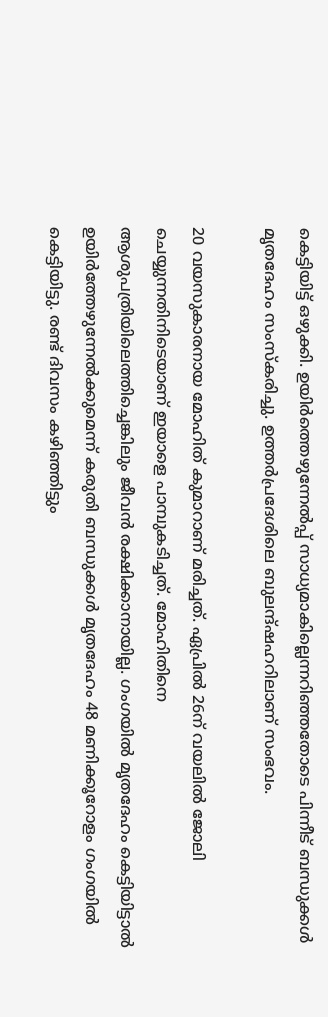കെട്ടിയിട്ട് ഒഴുക്കി. ഉയിര്‍ത്തെഴുന്നേല്‍പ്പ് സാധ്യമാകില്ലെന്നറിഞ്ഞതോടെ പിന്നീട് ബന്ധുക്കള്‍ മൃതദേഹം സംസ്‌കരിച്ചു. ഉത്തര്‍പ്രദേശിലെ ബുലന്ദ്ഷഹറിലാണ് സംഭവം.

20 വയസുകാരനായ മോഹിത് കുമാറാണ് മരിച്ചത്. ഏപ്രില്‍ 26ന് വയലില്‍ ജോലി ചെയ്യുന്നതിനിടെയാണ് ഇയാളെ പാമ്പുകടിച്ചത്. മോഹിതിനെ ആശുപത്രിയിലെത്തിച്ചെങ്കിലും ജീവന്‍ രക്ഷിക്കാനായില്ല. ഗംഗയില്‍ മൃതദേഹം കെട്ടിയിട്ടാല്‍ ഉയിര്‍ത്തേഴുന്നേല്‍ക്കുമെന്ന് കരുതി ബന്ധുക്കള്‍ മൃതദേഹം 48 മണിക്കൂറോളം ഗംഗയില്‍ കെട്ടിയിട്ടു. രണ്ട് ദിവസം കഴിഞ്ഞിട്ടും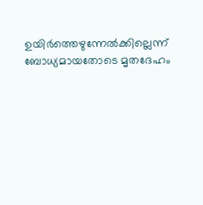ഉയിര്‍ത്തെഴുന്നേല്‍ക്കില്ലെന്ന് ബോധ്യമായതോടെ മൃതദേഹം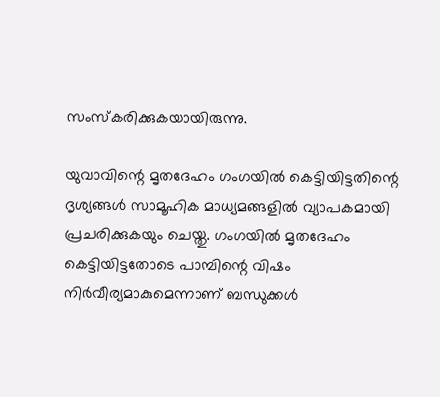സംസ്‌കരിക്കുകയായിരുന്നു.

യുവാവിന്റെ മൃതദേഹം ഗംഗയില്‍ കെട്ടിയിട്ടതിന്റെ ദൃശ്യങ്ങള്‍ സാമൂഹിക മാധ്യമങ്ങളില്‍ വ്യാപകമായി പ്രചരിക്കുകയും ചെയ്തു. ഗംഗയില്‍ മൃതദേഹം കെട്ടിയിട്ടതോടെ പാമ്പിന്റെ വിഷം നിര്‍വീര്യമാകുമെന്നാണ് ബന്ധുക്കള്‍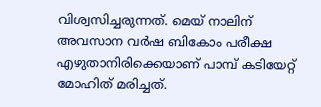വിശ്വസിച്ചരുന്നത്. മെയ് നാലിന് അവസാന വര്‍ഷ ബികോം പരീക്ഷ എഴുതാനിരിക്കെയാണ് പാമ്പ് കടിയേറ്റ് മോഹിത് മരിച്ചത്.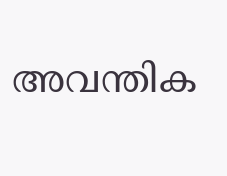അവന്തിക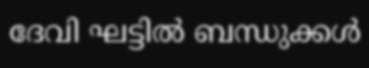ദേവി ഘട്ടില്‍ ബന്ധുക്കള്‍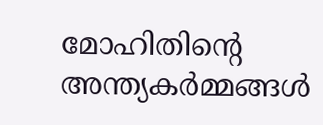മോഹിതിന്റെ അന്ത്യകര്‍മ്മങ്ങള്‍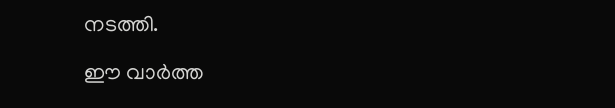നടത്തി.

ഈ വാർത്ത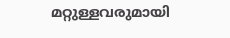മറ്റുള്ളവരുമായി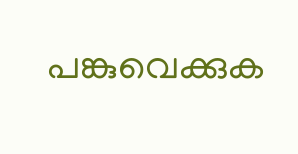പങ്കുവെക്കുക